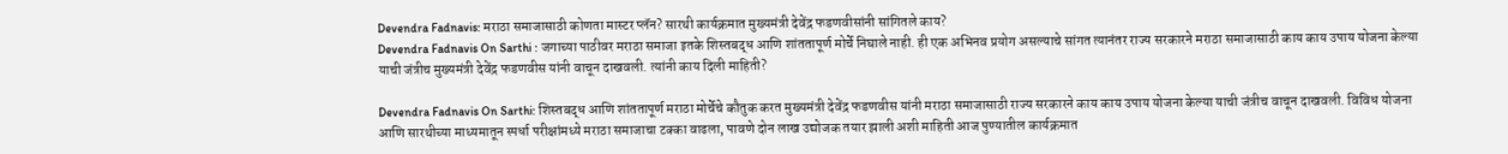Devendra Fadnavis: मराठा समाजासाठी कोणता मास्टर प्लॅन? सारथी कार्यक्रमात मुख्यमंत्री देवेंद्र फडणवीसांनी सांगितले काय?
Devendra Fadnavis On Sarthi : जगाच्या पाठीवर मराठा समाजा इतके शिस्तबद्ध आणि शांततापूर्ण मोर्चे निघाले नाही. ही एक अभिनव प्रयोग असल्याचे सांगत त्यानंतर राज्य सरकारने मराठा समाजासाठी काय काय उपाय योजना केल्या याची जंत्रीच मुख्यमंत्री देवेंद्र फडणवीस यांनी वाचून दाखवली. त्यांनी काय दिली माहिती?

Devendra Fadnavis On Sarthi: शिस्तबद्ध आणि शांततापूर्ण मराठा मोर्चेचे कौतुक करत मुख्यमंत्री देवेंद्र फडणवीस यांनी मराठा समाजासाठी राज्य सरकारने काय काय उपाय योजना केल्या याची जंत्रीच वाचून दाखवली. विविध योजना आणि सारथीच्या माध्यमातून स्पर्धा परीक्षांमध्ये मराठा समाजाचा टक्का वाढला, पावणे दोन लाख उद्योजक तयार झाली अशी माहिती आज पुण्यातील कार्यक्रमात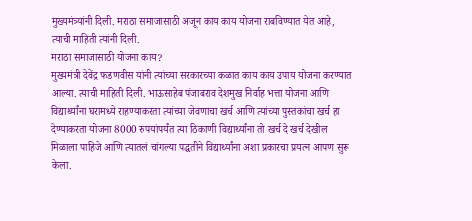मुख्यमंत्र्यांनी दिली. मराठा समाजासाठी अजून काय काय योजना राबविण्यात येत आहे, त्याची माहिती त्यांनी दिली.
मराठा समाजासाठी योजना काय?
मुख्यमंत्री देवेंद्र फडणवीस यांनी त्यांच्या सरकारच्या कळात काय काय उपाय योजना करण्यात आल्या. त्याची माहिती दिली. भाऊसाहेब पंजाबराव देशमुख निर्वाह भत्ता योजना आणि विद्यार्थ्यांना घरामध्ये राहण्याकरता त्यांच्या जेवणाचा खर्च आणि त्यांच्या पुस्तकांचा खर्च हा देण्याकरता योजना 8000 रुपयांपर्यंत त्या ठिकाणी विद्यार्थ्यांना तो खर्च दे खर्च देखील मिळाला पाहिजे आणि त्यातलं चांगल्या पद्धतीने विद्यार्थ्यांना अशा प्रकारचा प्रयत्न आपण सुरू केला.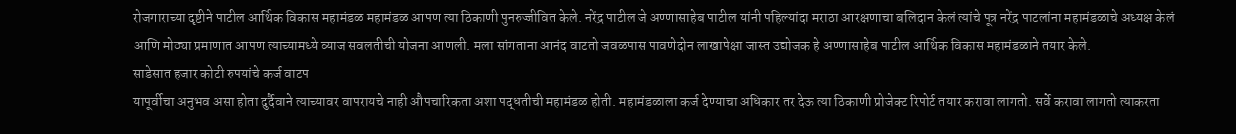रोजगाराच्या दृष्टीने पाटील आर्थिक विकास महामंडळ महामंडळ आपण त्या ठिकाणी पुनरुज्जीवित केले. नरेंद्र पाटील जे अण्णासाहेब पाटील यांनी पहिल्यांदा मराठा आरक्षणाचा बलिदान केलं त्यांचे पूत्र नरेंद्र पाटलांना महामंडळाचे अध्यक्ष केलं आणि मोठ्या प्रमाणात आपण त्याच्यामध्ये व्याज सवलतीची योजना आणली. मला सांगताना आनंद वाटतो जवळपास पावणेदोन लाखापेक्षा जास्त उद्योजक हे अण्णासाहेब पाटील आर्थिक विकास महामंडळाने तयार केले.
साडेसात हजार कोटी रुपयांचे कर्ज वाटप
यापूर्वीचा अनुभव असा होता दुर्दैवाने त्याच्यावर वापरायचे नाही औपचारिकता अशा पद्धतीची महामंडळ होती. महामंडळाला कर्ज देण्याचा अधिकार तर देऊ त्या ठिकाणी प्रोजेक्ट रिपोर्ट तयार करावा लागतो. सर्वे करावा लागतो त्याकरता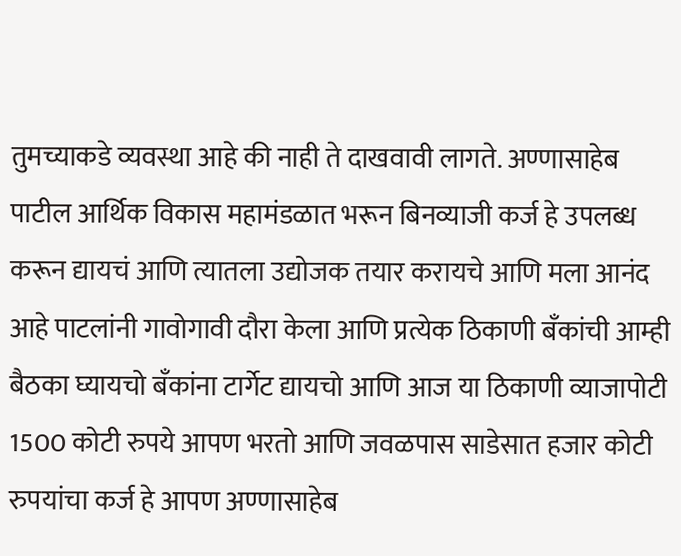तुमच्याकडे व्यवस्था आहे की नाही ते दाखवावी लागते. अण्णासाहेब पाटील आर्थिक विकास महामंडळात भरून बिनव्याजी कर्ज हे उपलब्ध करून द्यायचं आणि त्यातला उद्योजक तयार करायचे आणि मला आनंद आहे पाटलांनी गावोगावी दौरा केला आणि प्रत्येक ठिकाणी बँकांची आम्ही बैठका घ्यायचो बँकांना टार्गेट द्यायचो आणि आज या ठिकाणी व्याजापोटी 1500 कोटी रुपये आपण भरतो आणि जवळपास साडेसात हजार कोटी रुपयांचा कर्ज हे आपण अण्णासाहेब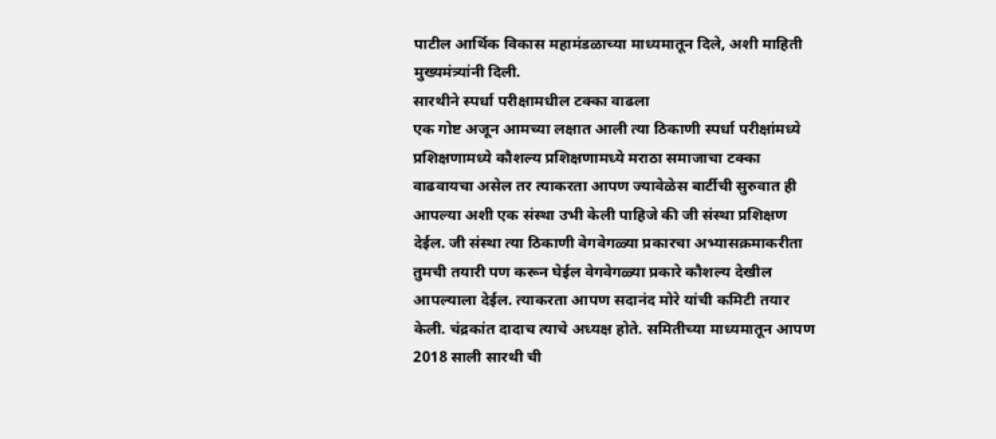पाटील आर्थिक विकास महामंडळाच्या माध्यमातून दिले, अशी माहिती मुख्यमंत्र्यांनी दिली.
सारथीने स्पर्धा परीक्षामधील टक्का वाढला
एक गोष्ट अजून आमच्या लक्षात आली त्या ठिकाणी स्पर्धा परीक्षांमध्ये प्रशिक्षणामध्ये कौशल्य प्रशिक्षणामध्ये मराठा समाजाचा टक्का वाढवायचा असेल तर त्याकरता आपण ज्यावेळेस बार्टीची सुरुवात ही आपल्या अशी एक संस्था उभी केली पाहिजे की जी संस्था प्रशिक्षण देईल. जी संस्था त्या ठिकाणी वेगवेगळ्या प्रकारचा अभ्यासक्रमाकरीता तुमची तयारी पण करून घेईल वेगवेगळ्या प्रकारे कौशल्य देखील आपल्याला देईल. त्याकरता आपण सदानंद मोरे यांची कमिटी तयार केली. चंद्रकांत दादाच त्याचे अध्यक्ष होते. समितीच्या माध्यमातून आपण 2018 साली सारथी ची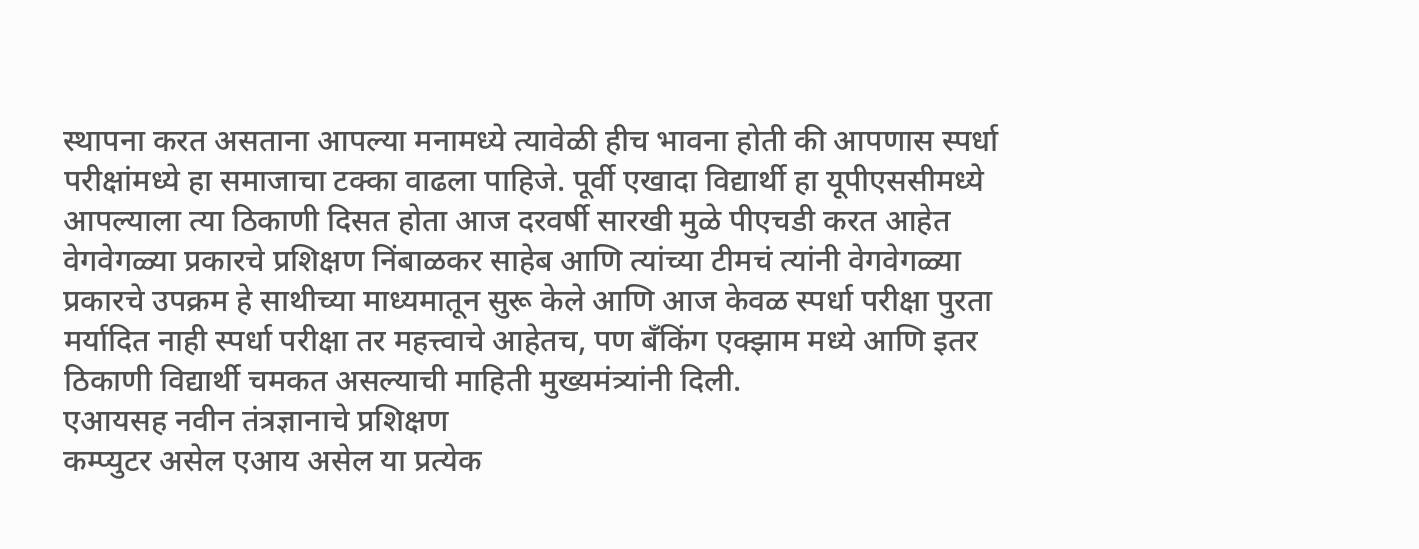स्थापना करत असताना आपल्या मनामध्ये त्यावेळी हीच भावना होती की आपणास स्पर्धा परीक्षांमध्ये हा समाजाचा टक्का वाढला पाहिजे. पूर्वी एखादा विद्यार्थी हा यूपीएससीमध्ये आपल्याला त्या ठिकाणी दिसत होता आज दरवर्षी सारखी मुळे पीएचडी करत आहेत वेगवेगळ्या प्रकारचे प्रशिक्षण निंबाळकर साहेब आणि त्यांच्या टीमचं त्यांनी वेगवेगळ्या प्रकारचे उपक्रम हे साथीच्या माध्यमातून सुरू केले आणि आज केवळ स्पर्धा परीक्षा पुरता मर्यादित नाही स्पर्धा परीक्षा तर महत्त्वाचे आहेतच, पण बँकिंग एक्झाम मध्ये आणि इतर ठिकाणी विद्यार्थी चमकत असल्याची माहिती मुख्यमंत्र्यांनी दिली.
एआयसह नवीन तंत्रज्ञानाचे प्रशिक्षण
कम्प्युटर असेल एआय असेल या प्रत्येक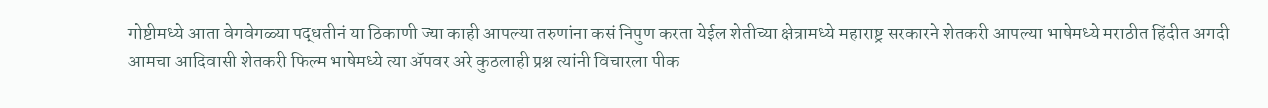गोष्टीमध्ये आता वेगवेगळ्या पद्धतीनं या ठिकाणी ज्या काही आपल्या तरुणांना कसं निपुण करता येईल शेतीच्या क्षेत्रामध्ये महाराष्ट्र सरकारने शेतकरी आपल्या भाषेमध्ये मराठीत हिंदीत अगदी आमचा आदिवासी शेतकरी फिल्म भाषेमध्ये त्या ॲपवर अरे कुठलाही प्रश्न त्यांनी विचारला पीक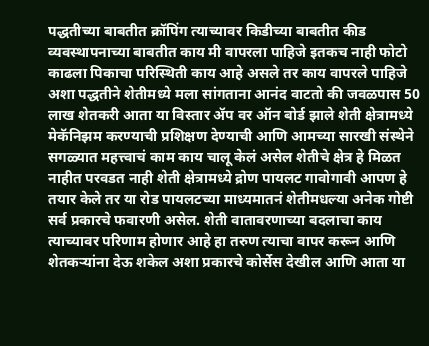पद्धतीच्या बाबतीत क्रॉपिंग त्याच्यावर किडीच्या बाबतीत कीड व्यवस्थापनाच्या बाबतीत काय मी वापरला पाहिजे इतकच नाही फोटो काढला पिकाचा परिस्थिती काय आहे असले तर काय वापरले पाहिजे अशा पद्धतीने शेतीमध्ये मला सांगताना आनंद वाटतो की जवळपास 50 लाख शेतकरी आता या विस्तार ॲप वर ऑन बोर्ड झाले शेती क्षेत्रामध्ये मेकॅनिझम करण्याची प्रशिक्षण देण्याची आणि आमच्या सारखी संस्थेने सगळ्यात महत्त्वाचं काम काय चालू केलं असेल शेतीचे क्षेत्र हे मिळत नाहीत परवडत नाही शेती क्षेत्रामध्ये द्रोण पायलट गावोगावी आपण हे तयार केले तर या रोड पायलटच्या माध्यमातनं शेतीमधल्या अनेक गोष्टी सर्व प्रकारचे फवारणी असेल. शेती वातावरणाच्या बदलाचा काय त्याच्यावर परिणाम होणार आहे हा तरुण त्याचा वापर करून आणि शेतकऱ्यांना देऊ शकेल अशा प्रकारचे कोर्सेस देखील आणि आता या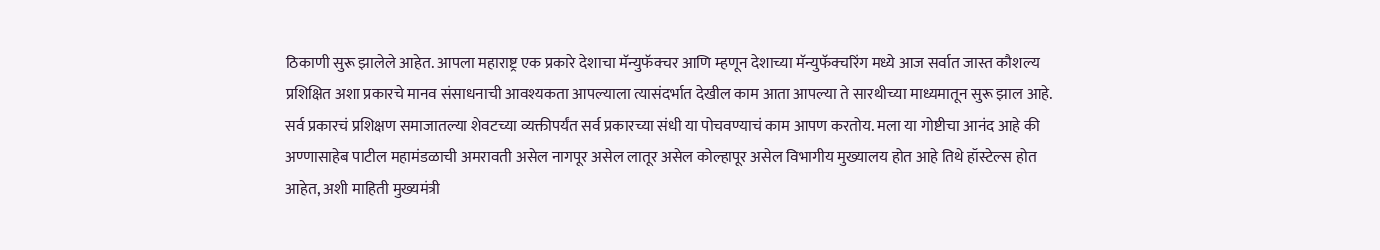ठिकाणी सुरू झालेले आहेत. आपला महाराष्ट्र एक प्रकारे देशाचा मॅन्युफॅक्चर आणि म्हणून देशाच्या मॅन्युफॅक्चरिंग मध्ये आज सर्वात जास्त कौशल्य प्रशिक्षित अशा प्रकारचे मानव संसाधनाची आवश्यकता आपल्याला त्यासंदर्भात देखील काम आता आपल्या ते सारथीच्या माध्यमातून सुरू झाल आहे. सर्व प्रकारचं प्रशिक्षण समाजातल्या शेवटच्या व्यक्तीपर्यंत सर्व प्रकारच्या संधी या पोचवण्याचं काम आपण करतोय. मला या गोष्टीचा आनंद आहे की अण्णासाहेब पाटील महामंडळाची अमरावती असेल नागपूर असेल लातूर असेल कोल्हापूर असेल विभागीय मुख्यालय होत आहे तिथे हॉस्टेल्स होत आहेत, अशी माहिती मुख्यमंत्री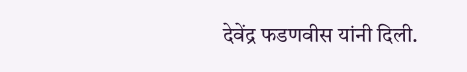देवेंद्र फडणवीस यांनी दिली.